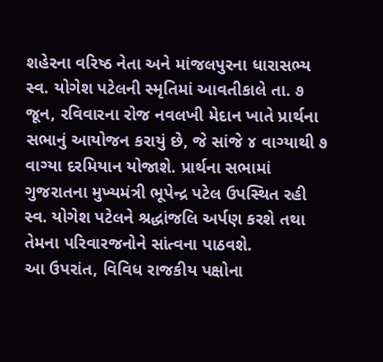શહેરના વરિષ્ઠ નેતા અને માંજલપુરના ધારાસભ્ય સ્વ. યોગેશ પટેલની સ્મૃતિમાં આવતીકાલે તા. ૭ જૂન, રવિવારના રોજ નવલખી મેદાન ખાતે પ્રાર્થના સભાનું આયોજન કરાયું છે, જે સાંજે ૪ વાગ્યાથી ૭ વાગ્યા દરમિયાન યોજાશે. પ્રાર્થના સભામાં ગુજરાતના મુખ્યમંત્રી ભૂપેન્દ્ર પટેલ ઉપસ્થિત રહી સ્વ. યોગેશ પટેલને શ્રદ્ધાંજલિ અર્પણ કરશે તથા તેમના પરિવારજનોને સાંત્વના પાઠવશે.
આ ઉપરાંત, વિવિધ રાજકીય પક્ષોના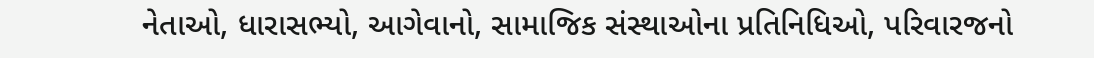નેતાઓ, ધારાસભ્યો, આગેવાનો, સામાજિક સંસ્થાઓના પ્રતિનિધિઓ, પરિવારજનો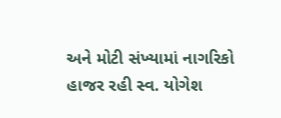અને મોટી સંખ્યામાં નાગરિકો હાજર રહી સ્વ. યોગેશ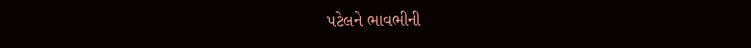પટેલને ભાવભીની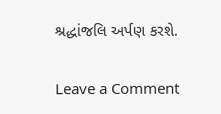શ્રદ્ધાંજલિ અર્પણ કરશે.


Leave a Comment